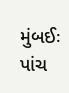મુંબઈઃ પાંચ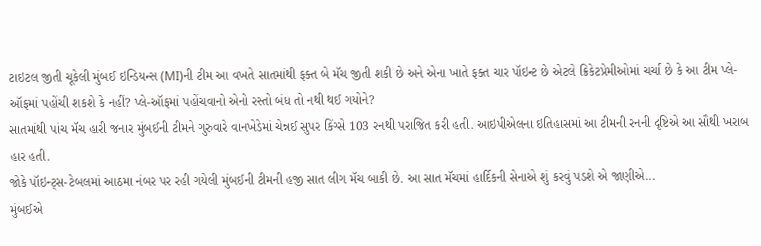ટાઇટલ જીતી ચૂકેલી મુંબઈ ઇન્ડિયન્સ (MI)ની ટીમ આ વખતે સાતમાંથી ફક્ત બે મૅચ જીતી શકી છે અને એના ખાતે ફક્ત ચાર પૉઇન્ટ છે એટલે ક્રિકેટપ્રેમીઓમાં ચર્ચા છે કે આ ટીમ પ્લે-ઑફમાં પહોંચી શકશે કે નહીં? પ્લે-ઑફમાં પહોંચવાનો એનો રસ્તો બંધ તો નથી થઈ ગયોને?
સાતમાંથી પાંચ મૅચ હારી જનાર મુંબઈની ટીમને ગુરુવારે વાનખેડેમાં ચેન્નઈ સુપર કિંગ્સે 103 રનથી પરાજિત કરી હતી. આઇપીએલના ઇતિહાસમાં આ ટીમની રનની દૃષ્ટિએ આ સૌથી ખરાબ હાર હતી.
જોકે પૉઇન્ટ્સ-ટેબલમાં આઠમા નંબર પર રહી ગયેલી મુંબઈની ટીમની હજી સાત લીગ મૅચ બાકી છે. આ સાત મૅચમાં હાર્દિકની સેનાએ શું કરવું પડશે એ જાણીએ...
મુંબઈએ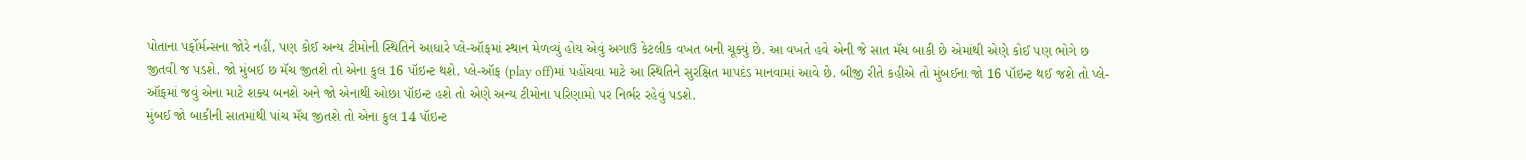પોતાના પર્ફોર્મન્સના જોરે નહીં, પણ કોઈ અન્ય ટીમોની સ્થિતિને આધારે પ્લે-ઑફમાં સ્થાન મેળવ્યું હોય એવું અગાઉ કેટલીક વખત બની ચૂક્યું છે. આ વખતે હવે એની જે સાત મૅચ બાકી છે એમાંથી એણે કોઈ પણ ભોગે છ જીતવી જ પડશે. જો મુંબઈ છ મૅચ જીતશે તો એના કુલ 16 પૉઇન્ટ થશે. પ્લે-ઑફ (play off)માં પહોંચવા માટે આ સ્થિતિને સુરક્ષિત માપદંડ માનવામાં આવે છે. બીજી રીતે કહીએ તો મુંબઈના જો 16 પૉઇન્ટ થઈ જશે તો પ્લે-ઑફમાં જવું એના માટે શક્ય બનશે અને જો એનાથી ઓછા પૉઇન્ટ હશે તો એણે અન્ય ટીમોના પરિણામો પર નિર્ભર રહેવું પડશે.
મુંબઈ જો બાકીની સાતમાંથી પાંચ મૅચ જીતશે તો એના કુલ 14 પૉઇન્ટ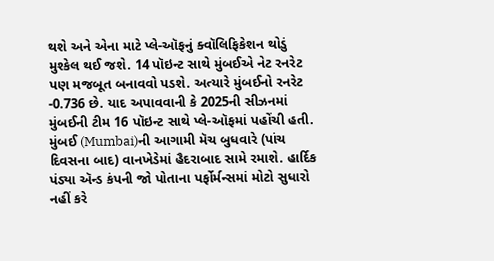થશે અને એના માટે પ્લે-ઑફનું ક્વૉલિફિકેશન થોડું મુશ્કેલ થઈ જશે. 14 પૉઇન્ટ સાથે મુંબઈએ નેટ રનરેટ પણ મજબૂત બનાવવો પડશે. અત્યારે મુંબઈનો રનરેટ -0.736 છે. યાદ અપાવવાની કે 2025ની સીઝનમાં મુંબઈની ટીમ 16 પૉઇન્ટ સાથે પ્લે-ઑફમાં પહોંચી હતી.
મુંબઈ (Mumbai)ની આગામી મૅચ બુધવારે (પાંચ દિવસના બાદ) વાનખેડેમાં હૈદરાબાદ સામે રમાશે. હાર્દિક પંડ્યા ઍન્ડ કંપની જો પોતાના પર્ફોર્મન્સમાં મોટો સુધારો નહીં કરે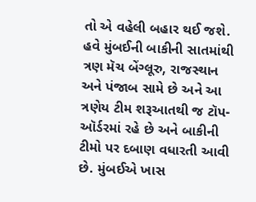તો એ વહેલી બહાર થઈ જશે. હવે મુંબઈની બાકીની સાતમાંથી ત્રણ મૅચ બેંગ્લૂરુ, રાજસ્થાન અને પંજાબ સામે છે અને આ ત્રણેય ટીમ શરૂઆતથી જ ટૉપ-ઑર્ડરમાં રહે છે અને બાકીની ટીમો પર દબાણ વધારતી આવી છે. મુંબઈએ ખાસ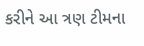કરીને આ ત્રણ ટીમના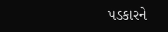પડકારને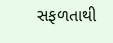સફળતાથી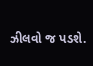ઝીલવો જ પડશે.